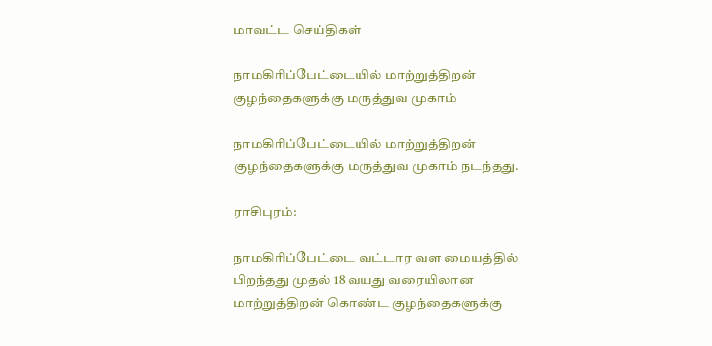மாவட்ட செய்திகள்

நாமகிரிப்பேட்டையில் மாற்றுத்திறன் குழந்தைகளுக்கு மருத்துவ முகாம்

நாமகிரிப்பேட்டையில் மாற்றுத்திறன் குழந்தைகளுக்கு மருத்துவ முகாம் நடந்தது.

ராசிபுரம்:

நாமகிரிப்பேட்டை வட்டார வள மையத்தில் பிறந்தது முதல் 18 வயது வரையிலான மாற்றுத்திறன் கொண்ட குழந்தைகளுக்கு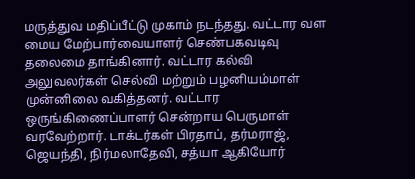மருத்துவ மதிப்பீட்டு முகாம் நடந்தது. வட்டார வள மைய மேற்பார்வையாளர் செண்பகவடிவு தலைமை தாங்கினார். வட்டார கல்வி அலுவலர்கள் செல்வி மற்றும் பழனியம்மாள் முன்னிலை வகித்தனர். வட்டார ஒருங்கிணைப்பாளர் சென்றாய பெருமாள் வரவேற்றார். டாக்டர்கள் பிரதாப், தர்மராஜ், ஜெயந்தி, நிர்மலாதேவி, சத்யா ஆகியோர்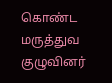கொண்ட மருத்துவ குழுவினர்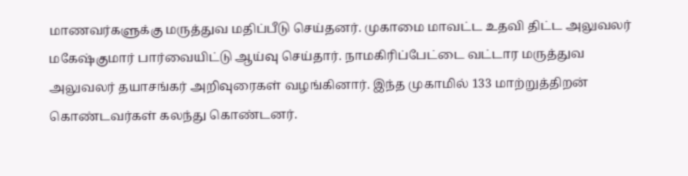மாணவர்களுக்கு மருத்துவ மதிப்பீடு செய்தனர். முகாமை மாவட்ட உதவி திட்ட அலுவலர் மகேஷ்குமார் பார்வையிட்டு ஆய்வு செய்தார். நாமகிரிப்பேட்டை வட்டார மருத்துவ அலுவலர் தயாசங்கர் அறிவுரைகள் வழங்கினார். இந்த முகாமில் 133 மாற்றுத்திறன் கொண்டவர்கள் கலந்து கொண்டனர்.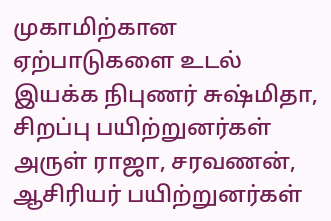முகாமிற்கான ஏற்பாடுகளை உடல் இயக்க நிபுணர் சுஷ்மிதா, சிறப்பு பயிற்றுனர்கள் அருள் ராஜா, சரவணன், ஆசிரியர் பயிற்றுனர்கள்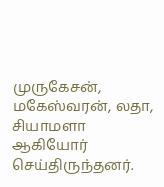முருகேசன், மகேஸ்வரன், லதா, சியாமளா ஆகியோர் செய்திருந்தனர்.